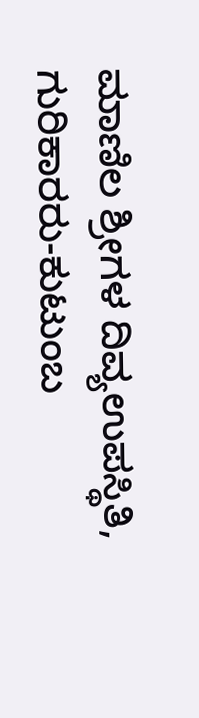ಮಾಣಿಲ ಶ್ರೀಗಳ ದಿವ್ಯಉಪಸ್ಥಿತಿ, ಗುರಿಕಾರರು-ಕುಟುಂಬ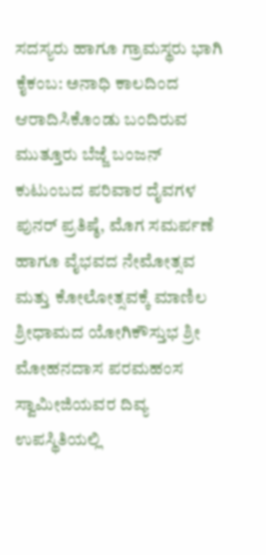ಸದಸ್ಯರು ಹಾಗೂ ಗ್ರಾಮಸ್ಥರು ಭಾಗಿ
ಕೈಕಂಬ: ಅನಾಧಿ ಕಾಲದಿಂದ ಆರಾದಿಸಿಕೊಂಡು ಬಂದಿರುವ ಮುತ್ತೂರು ಬೆಜ್ಜೆ ಬಂಜನ್ ಕುಟುಂಬದ ಪರಿವಾರ ದೈವಗಳ ಪುನರ್ ಪ್ರತಿಷ್ಠೆ, ಮೊಗ ಸಮರ್ಪಣೆ ಹಾಗೂ ವೈಭವದ ನೇಮೋತ್ಸವ ಮತ್ತು ಕೋಲೋತ್ಸವಕ್ಕೆ ಮಾಣಿಲ ಶ್ರೀಧಾಮದ ಯೋಗಿಕೌಸ್ತುಭ ಶ್ರೀ ಮೋಹನದಾಸ ಪರಮಹಂಸ ಸ್ವಾಮೀಜಿಯವರ ದಿವ್ಯ ಉಪಸ್ಥಿತಿಯಲ್ಲಿ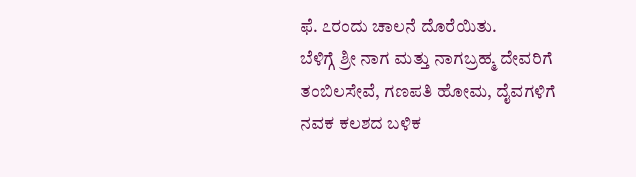ಫೆ. ೭ರಂದು ಚಾಲನೆ ದೊರೆಯಿತು.
ಬೆಳಿಗ್ಗೆ ಶ್ರೀ ನಾಗ ಮತ್ತು ನಾಗಬ್ರಹ್ಮ ದೇವರಿಗೆ ತಂಬಿಲಸೇವೆ, ಗಣಪತಿ ಹೋಮ, ದೈವಗಳಿಗೆ ನವಕ ಕಲಶದ ಬಳಿಕ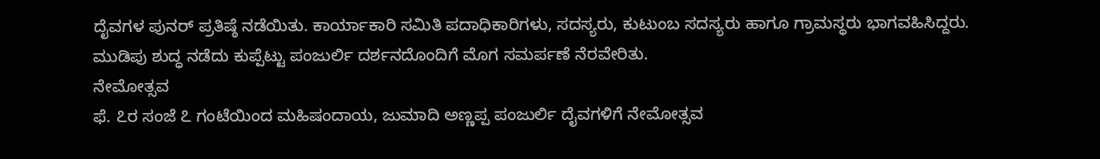ದೈವಗಳ ಪುನರ್ ಪ್ರತಿಷ್ಠೆ ನಡೆಯಿತು. ಕಾರ್ಯಾಕಾರಿ ಸಮಿತಿ ಪದಾಧಿಕಾರಿಗಳು, ಸದಸ್ಯರು, ಕುಟುಂಬ ಸದಸ್ಯರು ಹಾಗೂ ಗ್ರಾಮಸ್ಥರು ಭಾಗವಹಿಸಿದ್ದರು.
ಮುಡಿಪು ಶುದ್ಧ ನಡೆದು ಕುಪ್ಪೆಟ್ಟು ಪಂಜುರ್ಲಿ ದರ್ಶನದೊಂದಿಗೆ ಮೊಗ ಸಮರ್ಪಣೆ ನೆರವೇರಿತು.
ನೇಮೋತ್ಸವ
ಫೆ. ೭ರ ಸಂಜೆ ೭ ಗಂಟೆಯಿಂದ ಮಹಿಷಂದಾಯ, ಜುಮಾದಿ ಅಣ್ಣಪ್ಪ ಪಂಜುರ್ಲಿ ದೈವಗಳಿಗೆ ನೇಮೋತ್ಸವ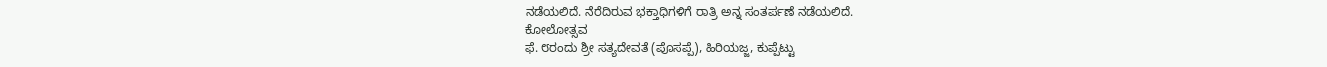ನಡೆಯಲಿದೆ. ನೆರೆದಿರುವ ಭಕ್ತಾಧಿಗಳಿಗೆ ರಾತ್ರಿ ಅನ್ನ ಸಂತರ್ಪಣೆ ನಡೆಯಲಿದೆ.
ಕೋಲೋತ್ಸವ
ಫೆ. ೮ರಂದು ಶ್ರೀ ಸತ್ಯದೇವತೆ (ಪೊಸಪ್ಪೆ), ಹಿರಿಯಜ್ಜ, ಕುಪ್ಪೆಟ್ಟು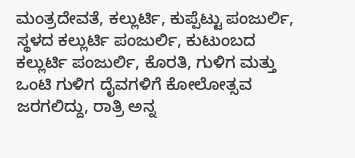ಮಂತ್ರದೇವತೆ, ಕಲ್ಲುರ್ಟಿ, ಕುಪ್ಪೆಟ್ಟು ಪಂಜುರ್ಲಿ, ಸ್ಥಳದ ಕಲ್ಲುರ್ಟಿ ಪಂಜುರ್ಲಿ, ಕುಟುಂಬದ ಕಲ್ಲುರ್ಟಿ ಪಂಜುರ್ಲಿ, ಕೊರತಿ, ಗುಳಿಗ ಮತ್ತು ಒಂಟಿ ಗುಳಿಗ ದೈವಗಳಿಗೆ ಕೋಲೋತ್ಸವ ಜರಗಲಿದ್ದು, ರಾತ್ರಿ ಅನ್ನ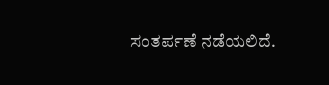ಸಂತರ್ಪಣೆ ನಡೆಯಲಿದೆ.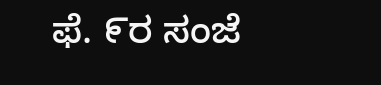ಫೆ. ೯ರ ಸಂಜೆ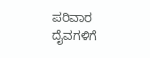ಪರಿವಾರ ದೈವಗಳಿಗೆ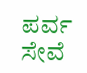ಪರ್ವ ಸೇವೆ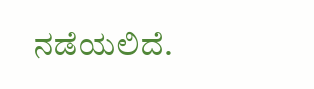ನಡೆಯಲಿದೆ.